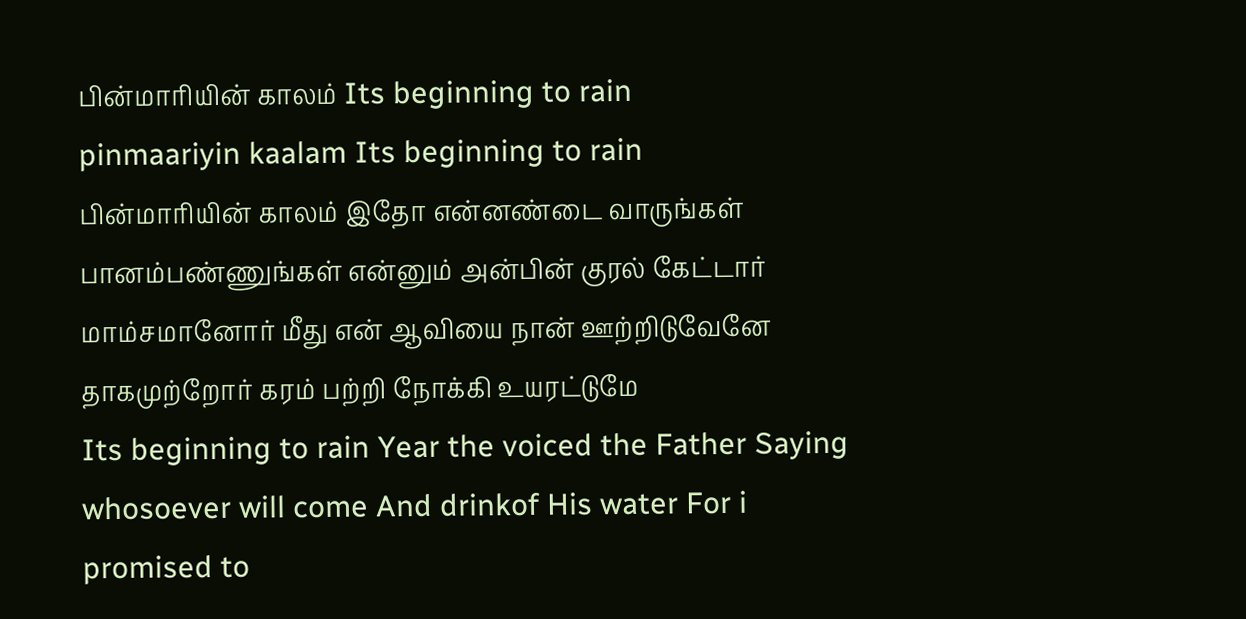பின்மாரியின் காலம் Its beginning to rain
pinmaariyin kaalam Its beginning to rain
பின்மாரியின் காலம் இதோ என்னண்டை வாருங்கள் பானம்பண்ணுங்கள் என்னும் அன்பின் குரல் கேட்டார் மாம்சமானோர் மீது என் ஆவியை நான் ஊற்றிடுவேனே தாகமுற்றோர் கரம் பற்றி நோக்கி உயரட்டுமே
Its beginning to rain Year the voiced the Father Saying whosoever will come And drinkof His water For i promised to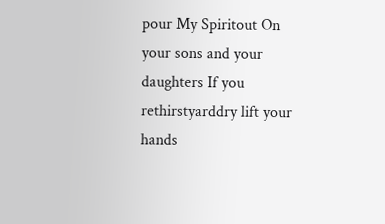pour My Spiritout On your sons and your daughters If you rethirstyarddry lift your hands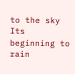to the sky Its beginning to rain